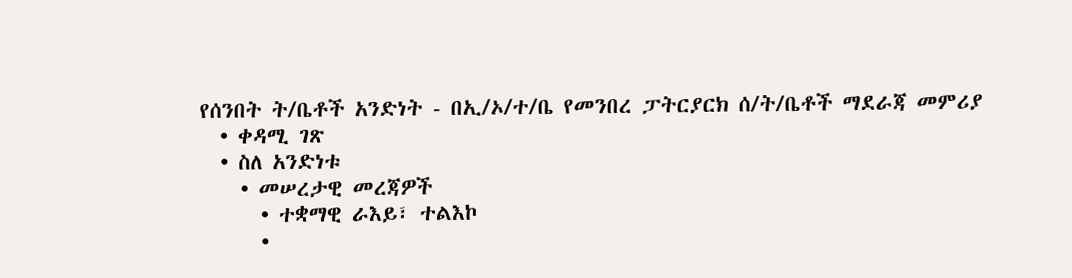የሰንበት ት/ቤቶች አንድነት - በኢ/ኦ/ተ/ቤ የመንበረ ፓትርያርክ ሰ/ት/ቤቶች ማደራጃ መምሪያ
  • ቀዳሚ ገጽ
  • ስለ አንድነቱ
    • መሠረታዊ መረጃዎች
      • ተቋማዊ ራእይ፣ ተልእኮ
      •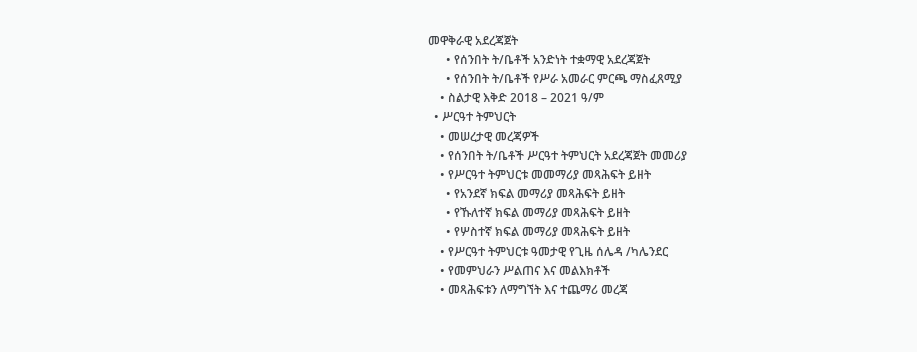መዋቅራዊ አደረጃጀት
      • የሰንበት ት/ቤቶች አንድነት ተቋማዊ አደረጃጀት
      • የሰንበት ት/ቤቶች የሥራ አመራር ምርጫ ማስፈጸሚያ
    • ስልታዊ እቅድ 2018 – 2021 ዓ/ም
  • ሥርዓተ ትምህርት
    • መሠረታዊ መረጃዎች
    • የሰንበት ት/ቤቶች ሥርዓተ ትምህርት አደረጃጀት መመሪያ
    • የሥርዓተ ትምህርቱ መመማሪያ መጻሕፍት ይዘት
      • የአንደኛ ክፍል መማሪያ መጻሕፍት ይዘት
      • የኹለተኛ ክፍል መማሪያ መጻሕፍት ይዘት
      • የሦስተኛ ክፍል መማሪያ መጻሕፍት ይዘት
    • የሥርዓተ ትምህርቱ ዓመታዊ የጊዜ ሰሌዳ /ካሌንደር
    • የመምህራን ሥልጠና እና መልእክቶች
    • መጻሕፍቱን ለማግኘት እና ተጨማሪ መረጃ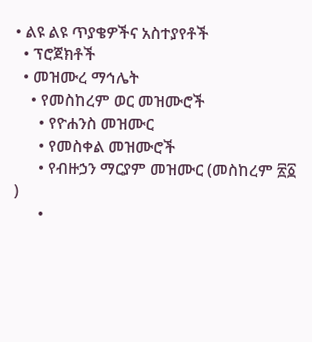• ልዩ ልዩ ጥያቄዎችና አስተያየቶች
  • ፕሮጀክቶች
  • መዝሙረ ማኅሌት
    • የመስከረም ወር መዝሙሮች
      • የዮሐንስ መዝሙር
      • የመስቀል መዝሙሮች
      • የብዙኃን ማርያም መዝሙር (መስከረም ፳፩ )
      •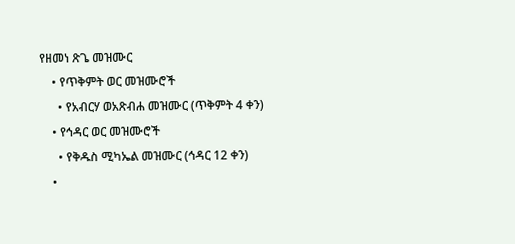የዘመነ ጽጌ መዝሙር
    • የጥቅምት ወር መዝሙሮች
      • የአብርሃ ወአጽብሐ መዝሙር (ጥቅምት 4 ቀን)
    • የኅዳር ወር መዝሙሮች
      • የቅዱስ ሚካኤል መዝሙር (ኅዳር 12 ቀን)
    •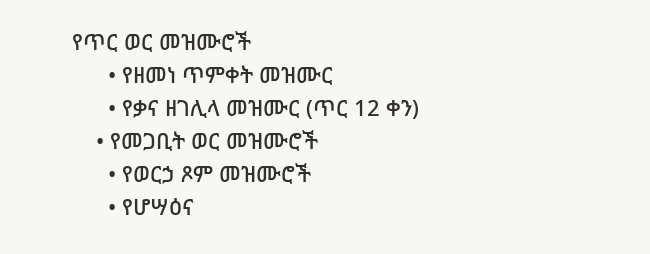የጥር ወር መዝሙሮች
      • የዘመነ ጥምቀት መዝሙር
      • የቃና ዘገሊላ መዝሙር (ጥር 12 ቀን)
    • የመጋቢት ወር መዝሙሮች
      • የወርኃ ጾም መዝሙሮች
      • የሆሣዕና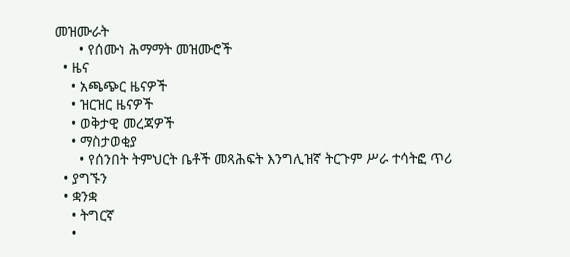መዝሙራት
      • የሰሙነ ሕማማት መዝሙሮች
  • ዜና
    • አጫጭር ዜናዎች
    • ዝርዝር ዜናዎች
    • ወቅታዊ መረጃዎች
    • ማስታወቂያ
      • የሰንበት ትምህርት ቤቶች መጻሕፍት እንግሊዝኛ ትርጉም ሥራ ተሳትፎ ጥሪ
  • ያግኙን
  • ቋንቋ
    • ትግርኛ
    •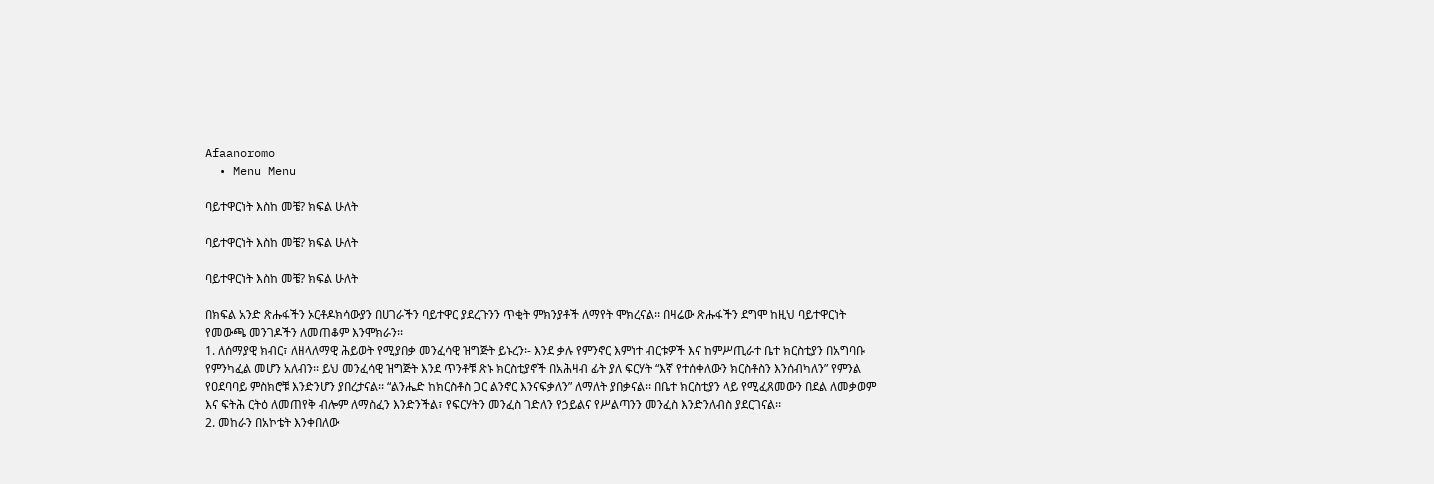Afaanoromo
  • Menu Menu

ባይተዋርነት እስከ መቼ? ክፍል ሁለት

ባይተዋርነት እስከ መቼ? ክፍል ሁለት

ባይተዋርነት እስከ መቼ? ክፍል ሁለት

በክፍል አንድ ጽሑፋችን ኦርቶዶክሳውያን በሀገራችን ባይተዋር ያደረጉንን ጥቂት ምክንያቶች ለማየት ሞክረናል፡፡ በዛሬው ጽሑፋችን ደግሞ ከዚህ ባይተዋርነት የመውጫ መንገዶችን ለመጠቆም እንሞክራን፡፡
1. ለሰማያዊ ክብር፣ ለዘላለማዊ ሕይወት የሚያበቃ መንፈሳዊ ዝግጅት ይኑረን፡- እንደ ቃሉ የምንኖር እምነተ ብርቱዎች እና ከምሥጢራተ ቤተ ክርስቲያን በአግባቡ የምንካፈል መሆን አለብን፡፡ ይህ መንፈሳዊ ዝግጅት እንደ ጥንቶቹ ጽኑ ክርስቲያኖች በአሕዛብ ፊት ያለ ፍርሃት “እኛ የተሰቀለውን ክርስቶስን እንሰብካለን” የምንል የዐደባባይ ምስክሮቹ እንድንሆን ያበረታናል፡፡ “ልንሔድ ከክርስቶስ ጋር ልንኖር እንናፍቃለን” ለማለት ያበቃናል፡፡ በቤተ ክርስቲያን ላይ የሚፈጸመውን በደል ለመቃወም እና ፍትሕ ርትዕ ለመጠየቅ ብሎም ለማስፈን እንድንችል፣ የፍርሃትን መንፈስ ገድለን የኃይልና የሥልጣንን መንፈስ እንድንለብስ ያደርገናል፡፡
2. መከራን በአኮቴት እንቀበለው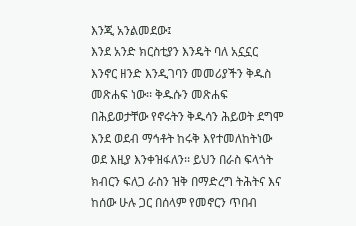እንጂ አንልመደው፤
እንደ አንድ ክርስቲያን እንዴት ባለ አኗኗር እንኖር ዘንድ እንዲገባን መመሪያችን ቅዱስ መጽሐፍ ነው፡፡ ቅዱሱን መጽሐፍ በሕይወታቸው የኖሩትን ቅዱሳን ሕይወት ደግሞ እንደ ወደብ ማኅቶት ከሩቅ እየተመለከትነው ወደ እዚያ እንቀዝፋለን፡፡ ይህን በራስ ፍላጎት ክብርን ፍለጋ ራስን ዝቅ በማድረግ ትሕትና እና ከሰው ሁሉ ጋር በሰላም የመኖርን ጥበብ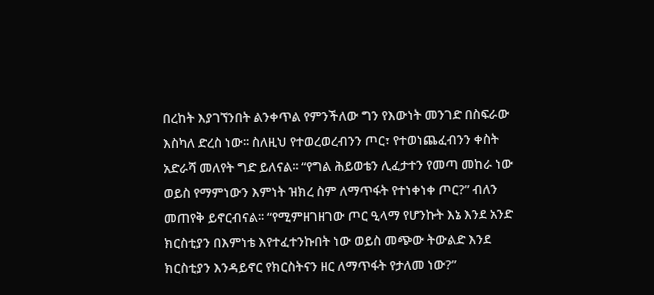በረከት እያገኘንበት ልንቀጥል የምንችለው ግን የእውነት መንገድ በስፍራው እስካለ ድረስ ነው፡፡ ስለዚህ የተወረወረብንን ጦር፣ የተወነጨፈብንን ቀስት አድራሻ መለየት ግድ ይለናል፡፡ “የግል ሕይወቴን ሊፈታተን የመጣ መከራ ነው ወይስ የማምነውን እምነት ዝክረ ስም ለማጥፋት የተነቀነቀ ጦር?” ብለን መጠየቅ ይኖርብናል፡፡ “የሚምዘገዘገው ጦር ዒላማ የሆንኩት እኔ እንደ አንድ ክርስቲያን በእምነቴ እየተፈተንኩበት ነው ወይስ መጭው ትውልድ እንደ ክርስቲያን እንዳይኖር የክርስትናን ዘር ለማጥፋት የታለመ ነው?”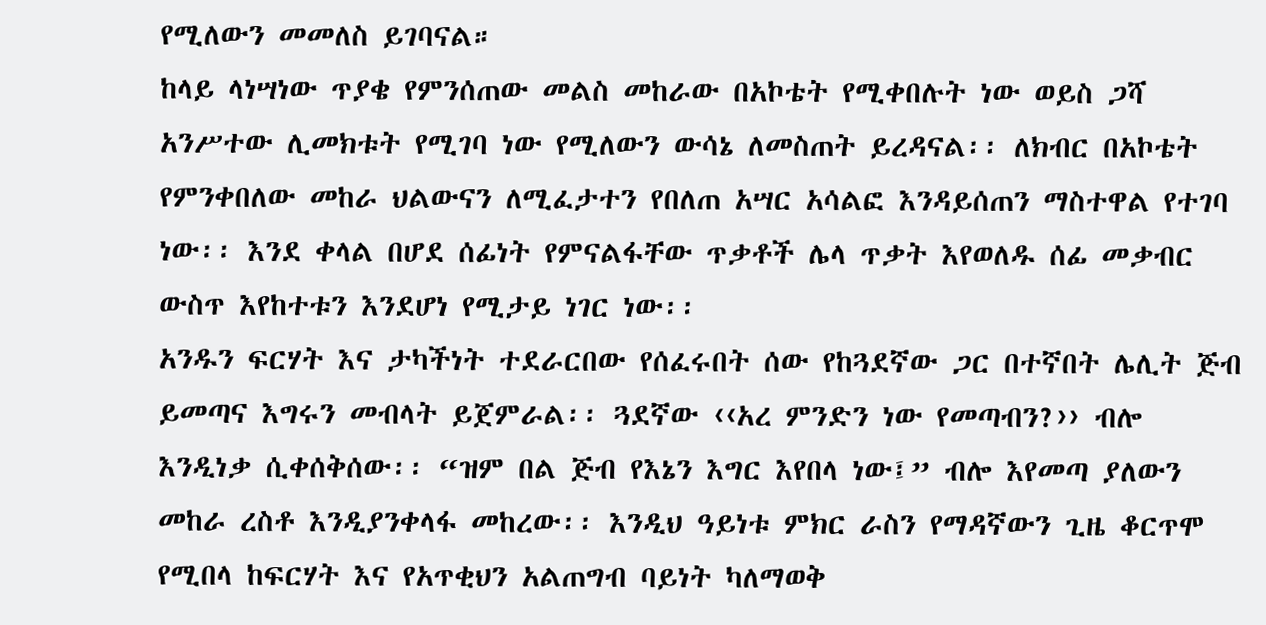የሚለውን መመለስ ይገባናል።
ከላይ ላነሣነው ጥያቄ የምንሰጠው መልስ መከራው በአኮቴት የሚቀበሉት ነው ወይስ ጋሻ አንሥተው ሊመክቱት የሚገባ ነው የሚለውን ውሳኔ ለመስጠት ይረዳናል፡፡ ለክብር በአኮቴት የምንቀበለው መከራ ህልውናን ለሚፈታተን የበለጠ አሣር አሳልፎ እንዳይሰጠን ማስተዋል የተገባ ነው፡፡ እንደ ቀላል በሆደ ሰፊነት የምናልፋቸው ጥቃቶች ሌላ ጥቃት እየወለዱ ሰፊ መቃብር ውስጥ እየከተቱን እንደሆነ የሚታይ ነገር ነው፡፡
አንዱን ፍርሃት እና ታካችነት ተደራርበው የሰፈሩበት ሰው የከጓደኛው ጋር በተኛበት ሌሊት ጅብ ይመጣና እግሩን መብላት ይጀምራል፡፡ ጓደኛው ‹‹አረ ምንድን ነው የመጣብን?›› ብሎ እንዲነቃ ሲቀሰቅሰው፡፡ “ዝም በል ጅብ የእኔን እግር እየበላ ነው፤” ብሎ እየመጣ ያለውን መከራ ረስቶ እንዲያንቀላፋ መከረው፡፡ እንዲህ ዓይነቱ ምክር ራስን የማዳኛውን ጊዜ ቆርጥሞ የሚበላ ከፍርሃት እና የአጥቂህን አልጠግብ ባይነት ካለማወቅ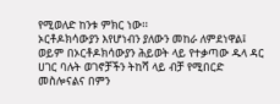የሚወለድ ከንቱ ምክር ነው፡፡
ኦርቶዶክሳውያን እየሆነብን ያለውን መከራ ለምደነዋል፤ ወይም በኦርቶዶክሳውያን ሕይወት ላይ የተቃጣው ዱላ ዳር ሀገር ባሉት ወገኖቻችን ትከሻ ላይ ብቻ የሚበርድ መስሎናልና በምን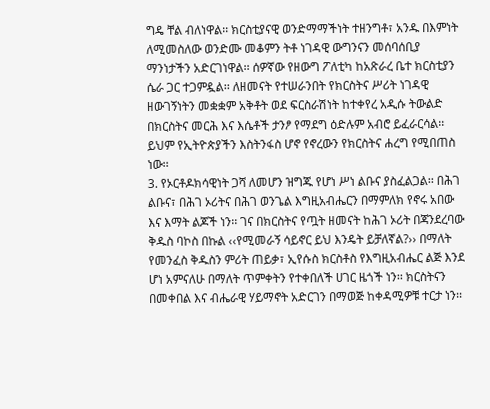ግዴ ቸል ብለነዋል፡፡ ክርስቲያናዊ ወንድማማችነት ተዘንግቶ፣ አንዱ በእምነት ለሚመስለው ወንድሙ መቆምን ትቶ ነገዳዊ ውግንናን መሰባሰቢያ ማንነታችን አድርገነዋል፡፡ ሰዎኛው የዘውግ ፖለቲካ ከአጽራረ ቤተ ክርስቲያን ሴራ ጋር ተጋምዷል፡፡ ለዘመናት የተሠራንበት የክርስትና ሥሪት ነገዳዊ ዘውገኝነትን መቋቋም አቅቶት ወደ ፍርስራሽነት ከተቀየረ አዲሱ ትውልድ በክርስትና መርሕ እና እሴቶች ታንፆ የማደግ ዕድሉም አብሮ ይፈራርሳል፡፡ ይህም የኢትዮጵያችን እስትንፋስ ሆኖ የኖረውን የክርስትና ሐረግ የሚበጠስ ነው፡፡
3. የኦርቶዶክሳዊነት ጋሻ ለመሆን ዝግጁ የሆነ ሥነ ልቡና ያስፈልጋል፡፡ በሕገ ልቡና፣ በሕገ ኦሪትና በሕገ ወንጌል እግዚአብሔርን በማምለክ የኖሩ አበው እና እማት ልጆች ነን፡፡ ገና በክርስትና የጧት ዘመናት ከሕገ ኦሪት በጃንደረባው ቅዱስ ባኮስ በኩል ‹‹የሚመራኝ ሳይኖር ይህ እንዴት ይቻለኛል?›› በማለት የመንፈስ ቅዱስን ምሪት ጠይቃ፣ ኢየሱስ ክርስቶስ የእግዚአብሔር ልጅ እንደ ሆነ አምናለሁ በማለት ጥምቀትን የተቀበለች ሀገር ዜጎች ነን፡፡ ክርስትናን በመቀበል እና ብሔራዊ ሃይማኖት አድርገን በማወጅ ከቀዳሚዎቹ ተርታ ነን፡፡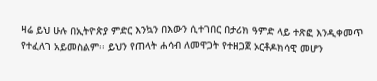ዛሬ ይህ ሁሉ በኢትዮጵያ ምድር እንኳን በእውን ሲተገበር በታሪክ ዓምድ ላይ ተጽፎ እንዲቀመጥ የተፈለገ አይመስልም፡፡ ይህን የጠላት ሐሳብ ለመዋጋት የተዘጋጀ ኦርቶዶክሳዊ መሆን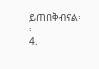ይጠበቅብናል፡፡
4.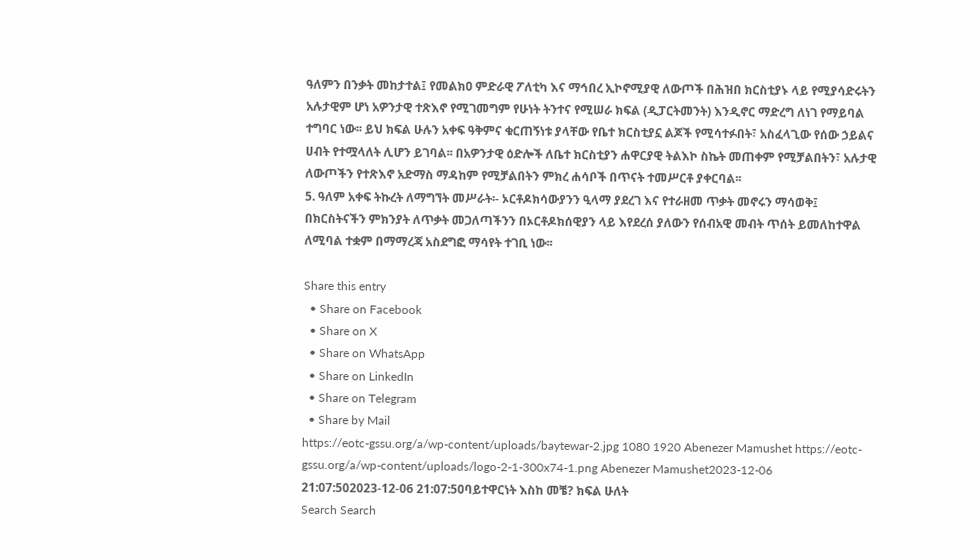ዓለምን በንቃት መከታተል፤ የመልክዐ ምድራዊ ፖለቲካ እና ማኅበረ ኢኮኖሚያዊ ለውጦች በሕዝበ ክርስቲያኑ ላይ የሚያሳድሩትን አሉታዊም ሆነ አዎንታዊ ተጽእኖ የሚገመግም የሁነት ትንተና የሚሠራ ክፍል (ዲፓርትመንት) እንዲኖር ማድረግ ለነገ የማይባል ተግባር ነው፡፡ ይህ ክፍል ሁሉን አቀፍ ዓቅምና ቁርጠኝነቱ ያላቸው የቤተ ክርስቲያኗ ልጆች የሚሳተፉበት፣ አስፈላጊው የሰው ኃይልና ሀብት የተሟላለት ሊሆን ይገባል፡፡ በአዎንታዊ ዕድሎች ለቤተ ክርስቲያን ሐዋርያዊ ትልእኮ ስኬት መጠቀም የሚቻልበትን፣ አሉታዊ ለውጦችን የተጽእኖ አድማስ ማዳከም የሚቻልበትን ምክረ ሐሳቦች በጥናት ተመሥርቶ ያቀርባል፡፡
5. ዓለም አቀፍ ትኩረት ለማግኘት መሥራት፡- ኦርቶዶክሳውያንን ዒላማ ያደረገ እና የተራዘመ ጥቃት መኖሩን ማሳወቅ፤ በክርስትናችን ምክንያት ለጥቃት መጋለጣችንን በኦርቶዶክሰዊያን ላይ እየደረሰ ያለውን የሰብአዊ መብት ጥሰት ይመለከተዋል ለሚባል ተቋም በማማረጃ አስደግፎ ማሳየት ተገቢ ነው፡፡

Share this entry
  • Share on Facebook
  • Share on X
  • Share on WhatsApp
  • Share on LinkedIn
  • Share on Telegram
  • Share by Mail
https://eotc-gssu.org/a/wp-content/uploads/baytewar-2.jpg 1080 1920 Abenezer Mamushet https://eotc-gssu.org/a/wp-content/uploads/logo-2-1-300x74-1.png Abenezer Mamushet2023-12-06 21:07:502023-12-06 21:07:50ባይተዋርነት እስከ መቼ? ክፍል ሁለት
Search Search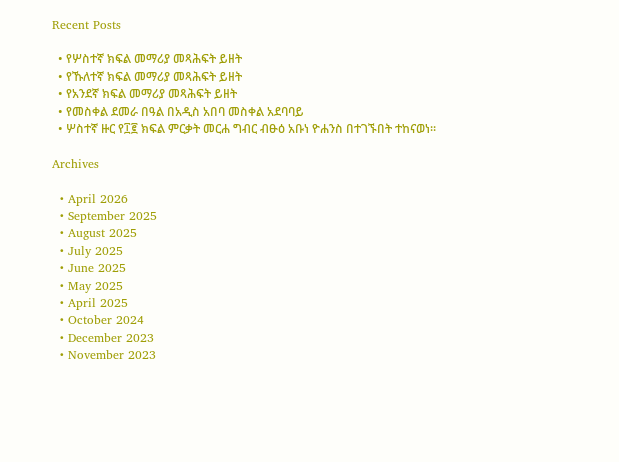Recent Posts

  • የሦስተኛ ክፍል መማሪያ መጻሕፍት ይዘት
  • የኹለተኛ ክፍል መማሪያ መጻሕፍት ይዘት
  • የአንደኛ ክፍል መማሪያ መጻሕፍት ይዘት
  • የመስቀል ደመራ በዓል በአዲስ አበባ መስቀል አደባባይ
  • ሦስተኛ ዙር የ፲፪ ክፍል ምርቃት መርሐ ግብር ብፁዕ አቡነ ዮሐንስ በተገኙበት ተከናወነ።

Archives

  • April 2026
  • September 2025
  • August 2025
  • July 2025
  • June 2025
  • May 2025
  • April 2025
  • October 2024
  • December 2023
  • November 2023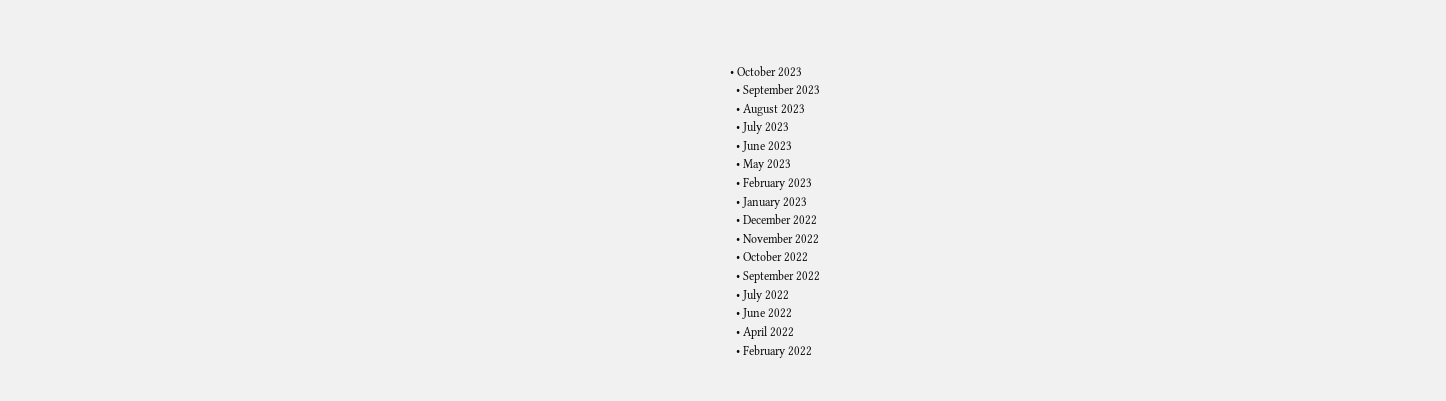• October 2023
  • September 2023
  • August 2023
  • July 2023
  • June 2023
  • May 2023
  • February 2023
  • January 2023
  • December 2022
  • November 2022
  • October 2022
  • September 2022
  • July 2022
  • June 2022
  • April 2022
  • February 2022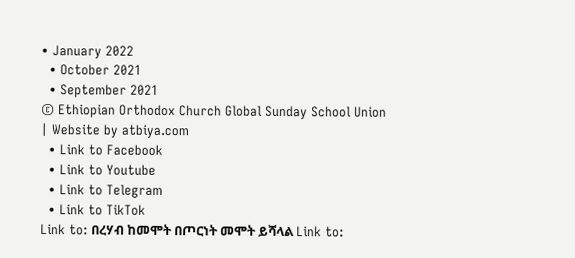• January 2022
  • October 2021
  • September 2021
© Ethiopian Orthodox Church Global Sunday School Union | Website by atbiya.com
  • Link to Facebook
  • Link to Youtube
  • Link to Telegram
  • Link to TikTok
Link to: በረሃብ ከመሞት በጦርነት መሞት ይሻላል Link to: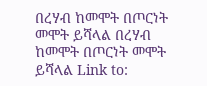በረሃብ ከመሞት በጦርነት መሞት ይሻላል በረሃብ ከመሞት በጦርነት መሞት ይሻላል Link to: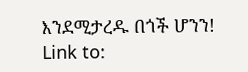እንደሚታረዱ በጎች ሆንን! Link to: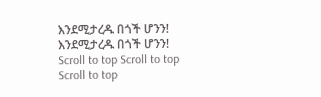እንደሚታረዱ በጎች ሆንን! እንደሚታረዱ በጎች ሆንን!
Scroll to top Scroll to top Scroll to top